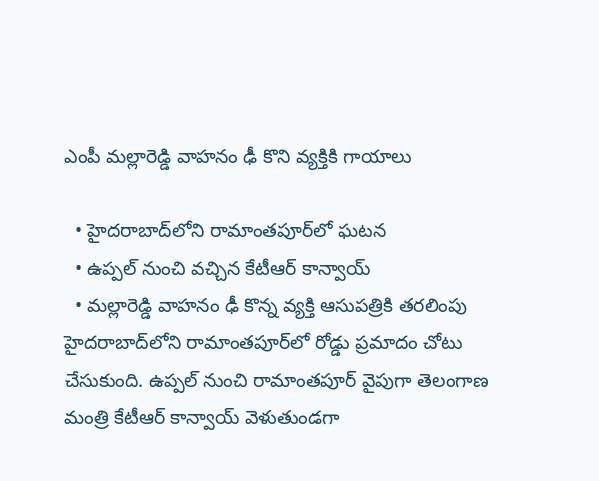ఎంపీ మల్లారెడ్డి వాహనం ఢీ కొని వ్యక్తికి గాయాలు

  • హైదరాబాద్‌లోని రామాంతపూర్‌లో ఘటన
  • ఉప్పల్‌ నుంచి వచ్చిన కేటీఆర్‌ కాన్వాయ్‌
  • మల్లారెడ్డి వాహనం ఢీ కొన్న వ్యక్తి ఆసుపత్రికి తరలింపు
హైదరాబాద్‌లోని రామాంతపూర్‌లో రోడ్డు ప్రమాదం చోటు చేసుకుంది. ఉప్పల్‌ నుంచి రామాంతపూర్‌ వైపుగా తెలంగాణ మంత్రి కేటీఆర్‌ కాన్వాయ్‌ వెళుతుండగా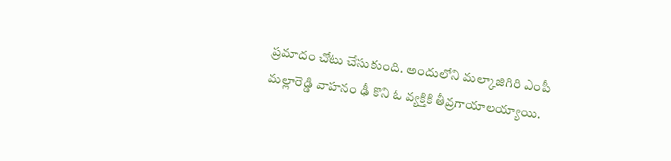ప్రమాదం చోటు చేసుకుంది. అందులోని మల్కాజిగిరి ఎంపీ మల్లారెడ్డి వాహనం ఢీ కొని ఓ వ్యక్తికి తీవ్రగాయాలయ్యాయి.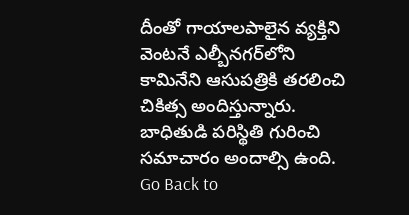దీంతో గాయాలపాలైన వ్యక్తిని వెంటనే ఎల్బీనగర్‌లోని కామినేని ఆసుపత్రికి తరలించి చికిత్స అందిస్తున్నారు. బాధితుడి పరిస్థితి గురించి సమాచారం అందాల్సి ఉంది.
Go Back to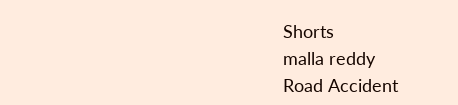Shorts
malla reddy
Road Accident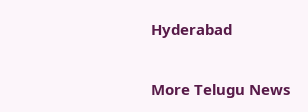Hyderabad

More Telugu News